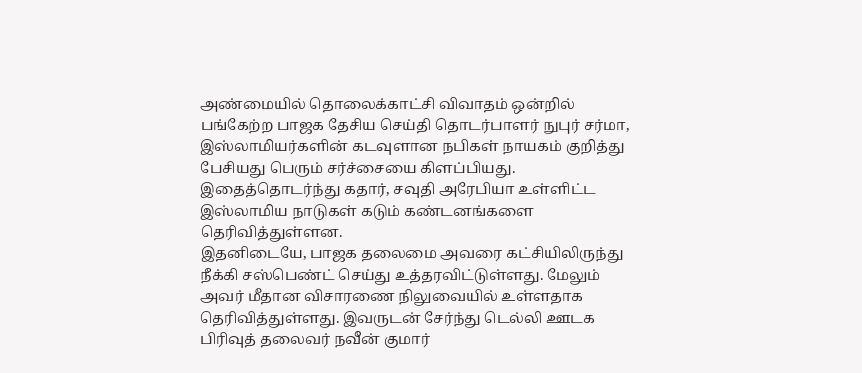அண்மையில் தொலைக்காட்சி விவாதம் ஒன்றில் பங்கேற்ற பாஜக தேசிய செய்தி தொடர்பாளர் நுபுர் சர்மா, இஸ்லாமியர்களின் கடவுளான நபிகள் நாயகம் குறித்து பேசியது பெரும் சர்ச்சையை கிளப்பியது. இதைத்தொடர்ந்து கதார், சவுதி அரேபியா உள்ளிட்ட இஸ்லாமிய நாடுகள் கடும் கண்டனங்களை தெரிவித்துள்ளன.
இதனிடையே, பாஜக தலைமை அவரை கட்சியிலிருந்து நீக்கி சஸ்பெண்ட் செய்து உத்தரவிட்டுள்ளது. மேலும் அவர் மீதான விசாரணை நிலுவையில் உள்ளதாக தெரிவித்துள்ளது. இவருடன் சேர்ந்து டெல்லி ஊடக பிரிவுத் தலைவர் நவீன் குமார்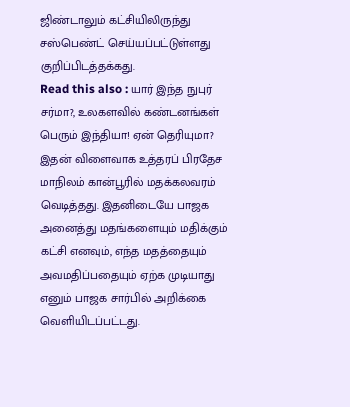ஜிண்டாலும் கட்சியிலிருந்து சஸ்பெண்ட் செய்யப்பட்டுள்ளது குறிப்பிடத்தக்கது.
Read this also : யார் இந்த நுபுர் சர்மா?, உலகளவில் கண்டனங்கள் பெரும் இந்தியா! ஏன் தெரியுமா?
இதன் விளைவாக உத்தரப் பிரதேச மாநிலம் கான்பூரில் மதக்கலவரம் வெடித்தது. இதனிடையே பாஜக அனைத்து மதங்களையும் மதிக்கும் கட்சி எனவும், எந்த மதத்தையும் அவமதிப்பதையும் ஏற்க முடியாது எனும் பாஜக சார்பில் அறிக்கை வெளியிடப்பட்டது.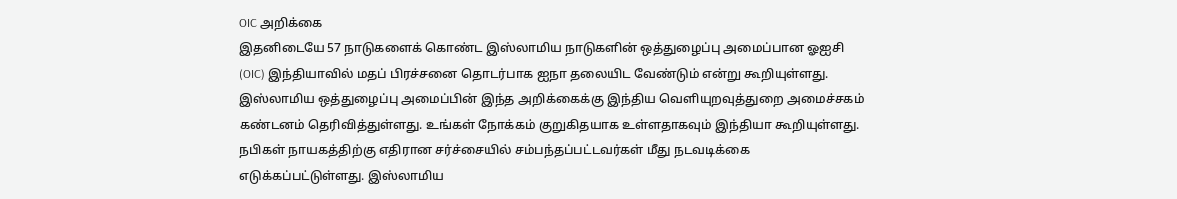OIC அறிக்கை
இதனிடையே 57 நாடுகளைக் கொண்ட இஸ்லாமிய நாடுகளின் ஒத்துழைப்பு அமைப்பான ஓஐசி (OIC) இந்தியாவில் மதப் பிரச்சனை தொடர்பாக ஐநா தலையிட வேண்டும் என்று கூறியுள்ளது. இஸ்லாமிய ஒத்துழைப்பு அமைப்பின் இந்த அறிக்கைக்கு இந்திய வெளியுறவுத்துறை அமைச்சகம் கண்டனம் தெரிவித்துள்ளது. உங்கள் நோக்கம் குறுகிதயாக உள்ளதாகவும் இந்தியா கூறியுள்ளது.
நபிகள் நாயகத்திற்கு எதிரான சர்ச்சையில் சம்பந்தப்பட்டவர்கள் மீது நடவடிக்கை எடுக்கப்பட்டுள்ளது. இஸ்லாமிய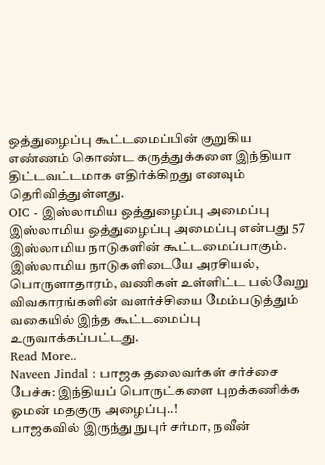ஒத்துழைப்பு கூட்டமைப்பின் குறுகிய எண்ணம் கொண்ட கருத்துக்களை இந்தியா திட்டவட்டமாக எதிர்க்கிறது எனவும் தெரிவித்துள்ளது.
OIC - இஸ்லாமிய ஒத்துழைப்பு அமைப்பு
இஸ்லாமிய ஒத்துழைப்பு அமைப்பு என்பது 57 இஸ்லாமிய நாடுகளின் கூட்டமைப்பாகும். இஸ்லாமிய நாடுகளிடையே அரசியல், பொருளாதாரம், வணிகள் உள்ளிட்ட பல்வேறு விவகாரங்களின் வளர்ச்சியை மேம்படுத்தும் வகையில் இந்த கூட்டமைப்பு உருவாக்கப்பட்டது.
Read More..
Naveen Jindal : பாஜக தலைவர்கள் சர்ச்சை பேச்சு: இந்தியப் பொருட்களை புறக்கணிக்க ஓமன் மதகுரு அழைப்பு..!
பாஜகவில் இருந்து நுபுர் சர்மா, நவீன்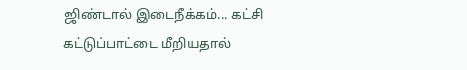ஜிண்டால் இடைநீக்கம்... கட்சி கட்டுப்பாட்டை மீறியதால்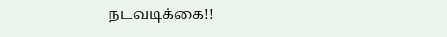நடவடிக்கை!!